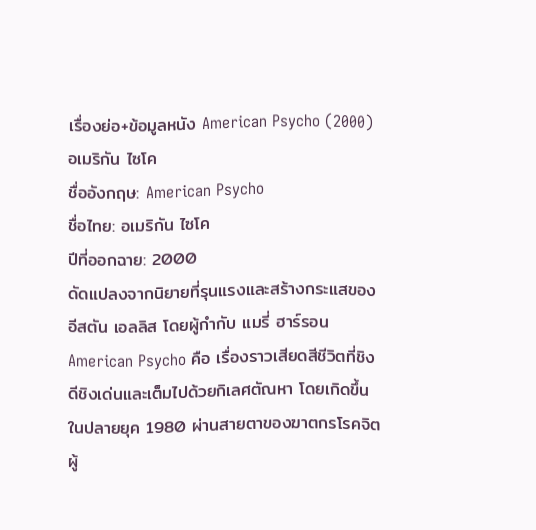เรื่องย่อ+ข้อมูลหนัง American Psycho (2000) อเมริกัน ไซโค
ชื่ออังกฤษ: American Psycho
ชื่อไทย: อเมริกัน ไซโค
ปีที่ออกฉาย: 2000
ดัดแปลงจากนิยายที่รุนแรงและสร้างกระแสของ อีสตัน เอลลิส โดยผู้กำกับ แมรี่ ฮาร์รอน American Psycho คือ เรื่องราวเสียดสีชีวิตที่ชิงดีชิงเด่นและเต็มไปด้วยกิเลศตัณหา โดยเกิดขึ้นในปลายยุค 1980 ผ่านสายตาของฆาตกรโรคจิตผู้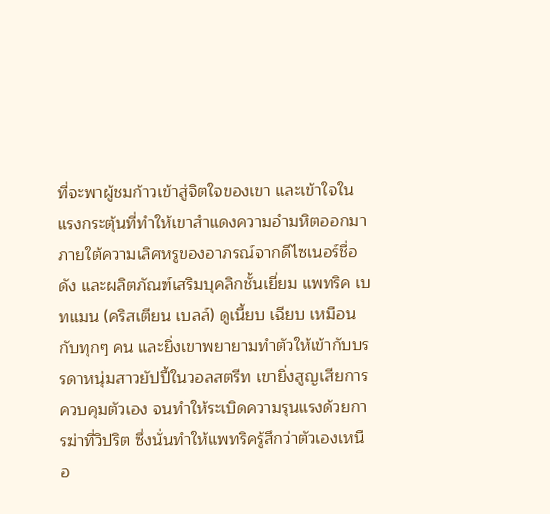ที่จะพาผู้ชมก้าวเข้าสู่จิตใจของเขา และเข้าใจในแรงกระตุ้นที่ทำให้เขาสำแดงความอำมหิตออกมาภายใต้ความเลิศหรูของอาภรณ์จากดีไซเนอร์ชื่อดัง และผลิตภัณฑ์เสริมบุคลิกชั้นเยี่ยม แพทริค เบทแมน (คริสเตียน เบลล์) ดูเนี้ยบ เฉียบ เหมือนกับทุกๆ คน และยิ่งเขาพยายามทำตัวให้เข้ากับบรรดาหนุ่มสาวยัปปี้ในวอลสตรีท เขายิ่งสูญเสียการควบคุมตัวเอง จนทำให้ระเบิดความรุนแรงด้วยการฆ่าที่วิปริต ซึ่งนั่นทำให้แพทริครู้สึกว่าตัวเองเหนือ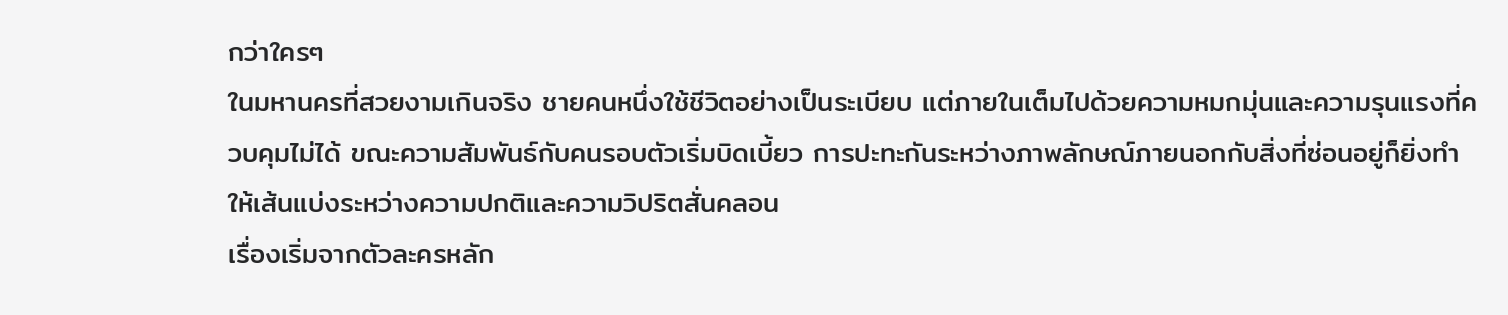กว่าใครๆ
ในมหานครที่สวยงามเกินจริง ชายคนหนึ่งใช้ชีวิตอย่างเป็นระเบียบ แต่ภายในเต็มไปด้วยความหมกมุ่นและความรุนแรงที่ควบคุมไม่ได้ ขณะความสัมพันธ์กับคนรอบตัวเริ่มบิดเบี้ยว การปะทะกันระหว่างภาพลักษณ์ภายนอกกับสิ่งที่ซ่อนอยู่ก็ยิ่งทำให้เส้นแบ่งระหว่างความปกติและความวิปริตสั่นคลอน
เรื่องเริ่มจากตัวละครหลัก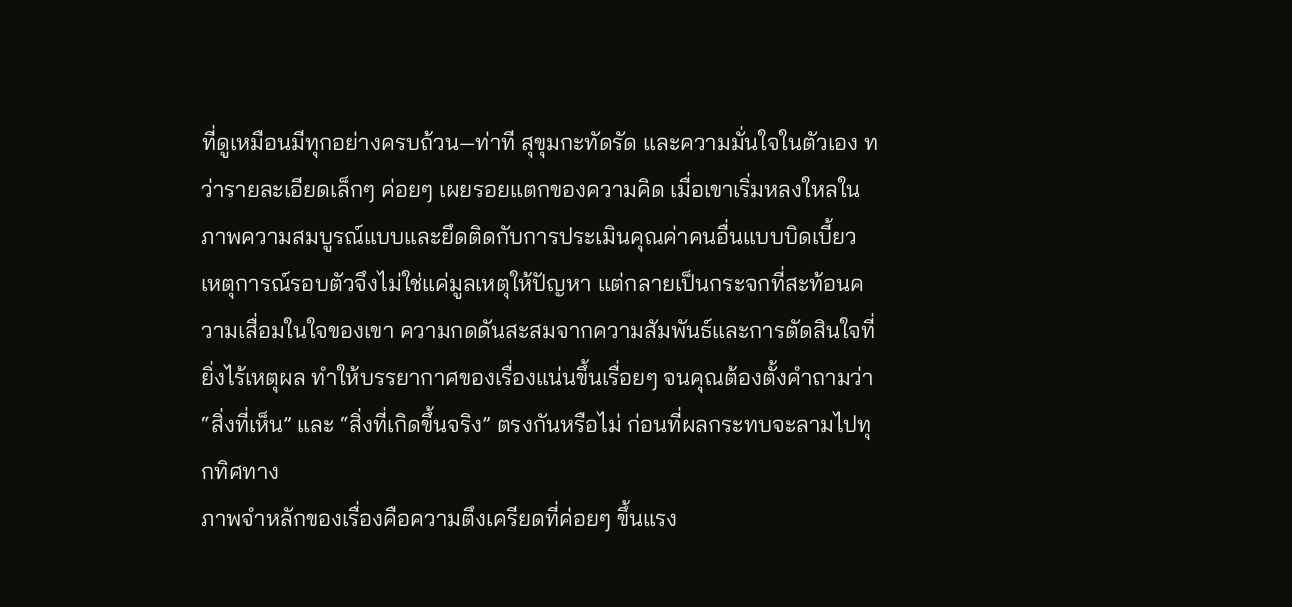ที่ดูเหมือนมีทุกอย่างครบถ้วน—ท่าที สุขุมกะทัดรัด และความมั่นใจในตัวเอง ทว่ารายละเอียดเล็กๆ ค่อยๆ เผยรอยแตกของความคิด เมื่อเขาเริ่มหลงใหลในภาพความสมบูรณ์แบบและยึดติดกับการประเมินคุณค่าคนอื่นแบบบิดเบี้ยว เหตุการณ์รอบตัวจึงไม่ใช่แค่มูลเหตุให้ปัญหา แต่กลายเป็นกระจกที่สะท้อนความเสื่อมในใจของเขา ความกดดันสะสมจากความสัมพันธ์และการตัดสินใจที่ยิ่งไร้เหตุผล ทำให้บรรยากาศของเรื่องแน่นขึ้นเรื่อยๆ จนคุณต้องตั้งคำถามว่า “สิ่งที่เห็น” และ “สิ่งที่เกิดขึ้นจริง” ตรงกันหรือไม่ ก่อนที่ผลกระทบจะลามไปทุกทิศทาง
ภาพจำหลักของเรื่องคือความตึงเครียดที่ค่อยๆ ขึ้นแรง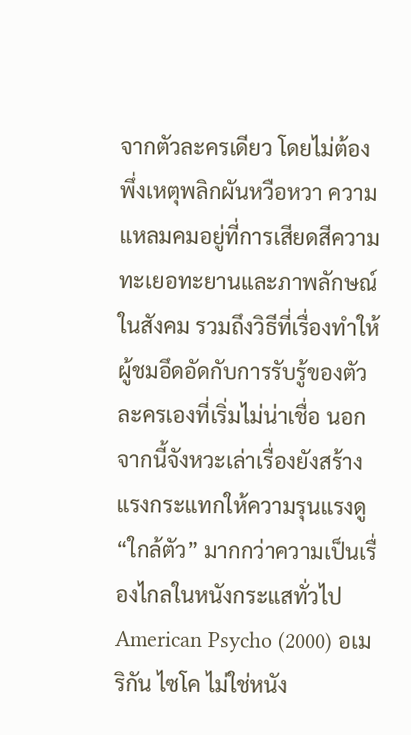จากตัวละครเดียว โดยไม่ต้องพึ่งเหตุพลิกผันหวือหวา ความแหลมคมอยู่ที่การเสียดสีความทะเยอทะยานและภาพลักษณ์ในสังคม รวมถึงวิธีที่เรื่องทำให้ผู้ชมอึดอัดกับการรับรู้ของตัวละครเองที่เริ่มไม่น่าเชื่อ นอกจากนี้จังหวะเล่าเรื่องยังสร้างแรงกระแทกให้ความรุนแรงดู “ใกล้ตัว” มากกว่าความเป็นเรื่องไกลในหนังกระแสทั่วไป
American Psycho (2000) อเมริกัน ไซโค ไม่ใช่หนัง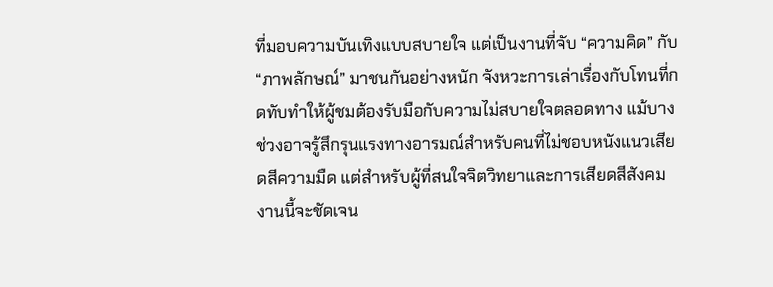ที่มอบความบันเทิงแบบสบายใจ แต่เป็นงานที่จับ “ความคิด” กับ “ภาพลักษณ์” มาชนกันอย่างหนัก จังหวะการเล่าเรื่องกับโทนที่กดทับทำให้ผู้ชมต้องรับมือกับความไม่สบายใจตลอดทาง แม้บางช่วงอาจรู้สึกรุนแรงทางอารมณ์สำหรับคนที่ไม่ชอบหนังแนวเสียดสีความมืด แต่สำหรับผู้ที่สนใจจิตวิทยาและการเสียดสีสังคม งานนี้จะชัดเจน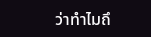ว่าทำไมถึ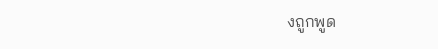งถูกพูด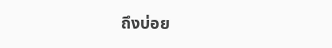ถึงบ่อย